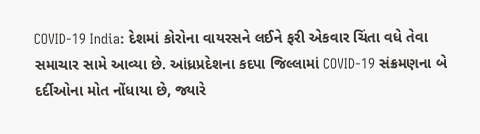COVID-19 India: દેશમાં કોરોના વાયરસને લઈને ફરી એકવાર ચિંતા વધે તેવા સમાચાર સામે આવ્યા છે. આંધ્રપ્રદેશના કદપા જિલ્લામાં COVID-19 સંક્રમણના બે દર્દીઓના મોત નોંધાયા છે, જ્યારે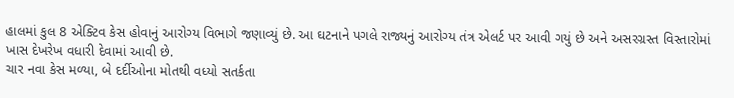હાલમાં કુલ 8 એક્ટિવ કેસ હોવાનું આરોગ્ય વિભાગે જણાવ્યું છે. આ ઘટનાને પગલે રાજ્યનું આરોગ્ય તંત્ર એલર્ટ પર આવી ગયું છે અને અસરગ્રસ્ત વિસ્તારોમાં ખાસ દેખરેખ વધારી દેવામાં આવી છે.
ચાર નવા કેસ મળ્યા, બે દર્દીઓના મોતથી વધ્યો સતર્કતા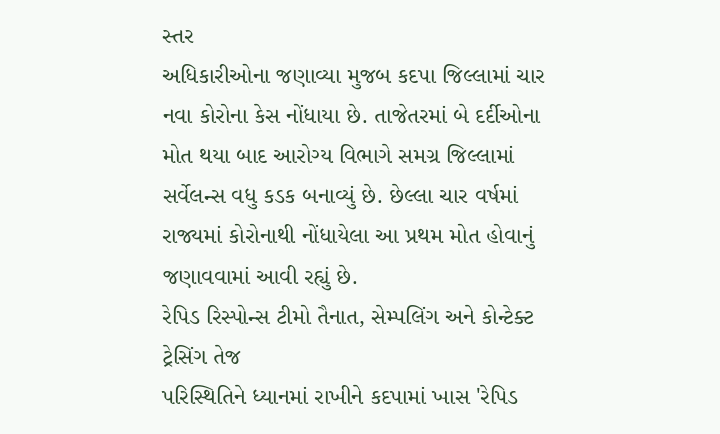સ્તર
અધિકારીઓના જણાવ્યા મુજબ કદપા જિલ્લામાં ચાર નવા કોરોના કેસ નોંધાયા છે. તાજેતરમાં બે દર્દીઓના મોત થયા બાદ આરોગ્ય વિભાગે સમગ્ર જિલ્લામાં સર્વેલન્સ વધુ કડક બનાવ્યું છે. છેલ્લા ચાર વર્ષમાં રાજ્યમાં કોરોનાથી નોંધાયેલા આ પ્રથમ મોત હોવાનું જણાવવામાં આવી રહ્યું છે.
રેપિડ રિસ્પોન્સ ટીમો તૈનાત, સેમ્પલિંગ અને કોન્ટેક્ટ ટ્રેસિંગ તેજ
પરિસ્થિતિને ધ્યાનમાં રાખીને કદપામાં ખાસ 'રેપિડ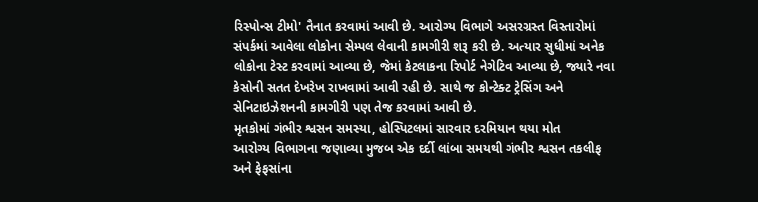રિસ્પોન્સ ટીમો' તૈનાત કરવામાં આવી છે. આરોગ્ય વિભાગે અસરગ્રસ્ત વિસ્તારોમાં સંપર્કમાં આવેલા લોકોના સેમ્પલ લેવાની કામગીરી શરૂ કરી છે. અત્યાર સુધીમાં અનેક લોકોના ટેસ્ટ કરવામાં આવ્યા છે, જેમાં કેટલાકના રિપોર્ટ નેગેટિવ આવ્યા છે, જ્યારે નવા કેસોની સતત દેખરેખ રાખવામાં આવી રહી છે. સાથે જ કોન્ટેક્ટ ટ્રેસિંગ અને સેનિટાઇઝેશનની કામગીરી પણ તેજ કરવામાં આવી છે.
મૃતકોમાં ગંભીર શ્વસન સમસ્યા, હોસ્પિટલમાં સારવાર દરમિયાન થયા મોત
આરોગ્ય વિભાગના જણાવ્યા મુજબ એક દર્દી લાંબા સમયથી ગંભીર શ્વસન તકલીફ અને ફેફસાંના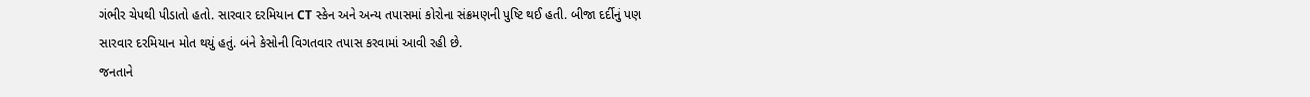ગંભીર ચેપથી પીડાતો હતો. સારવાર દરમિયાન CT સ્કેન અને અન્ય તપાસમાં કોરોના સંક્રમણની પુષ્ટિ થઈ હતી. બીજા દર્દીનું પણ સારવાર દરમિયાન મોત થયું હતું. બંને કેસોની વિગતવાર તપાસ કરવામાં આવી રહી છે.
જનતાને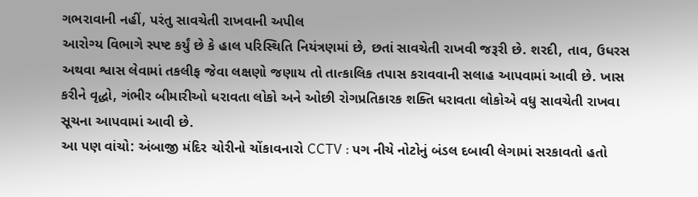ગભરાવાની નહીં, પરંતુ સાવચેતી રાખવાની અપીલ
આરોગ્ય વિભાગે સ્પષ્ટ કર્યું છે કે હાલ પરિસ્થિતિ નિયંત્રણમાં છે, છતાં સાવચેતી રાખવી જરૂરી છે. શરદી, તાવ, ઉધરસ અથવા શ્વાસ લેવામાં તકલીફ જેવા લક્ષણો જણાય તો તાત્કાલિક તપાસ કરાવવાની સલાહ આપવામાં આવી છે. ખાસ કરીને વૃદ્ધો, ગંભીર બીમારીઓ ધરાવતા લોકો અને ઓછી રોગપ્રતિકારક શક્તિ ધરાવતા લોકોએ વધુ સાવચેતી રાખવા સૂચના આપવામાં આવી છે.
આ પણ વાંચો: અંબાજી મંદિર ચોરીનો ચોંકાવનારો CCTV : પગ નીચે નોટોનું બંડલ દબાવી લેગામાં સરકાવતો હતો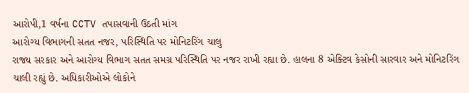આરોપી,1 વર્ષના CCTV તપાસવાની ઉઠતી માંગ
આરોગ્ય વિભાગની સતત નજર, પરિસ્થિતિ પર મોનિટરિંગ ચાલુ
રાજ્ય સરકાર અને આરોગ્ય વિભાગ સતત સમગ્ર પરિસ્થિતિ પર નજર રાખી રહ્યા છે. હાલના 8 એક્ટિવ કેસોની સારવાર અને મોનિટરિંગ ચાલી રહ્યું છે. અધિકારીઓએ લોકોને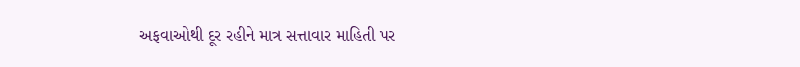અફવાઓથી દૂર રહીને માત્ર સત્તાવાર માહિતી પર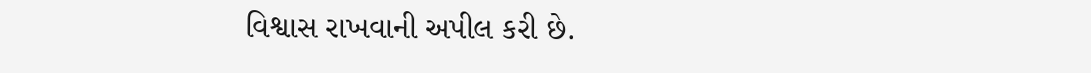વિશ્વાસ રાખવાની અપીલ કરી છે.